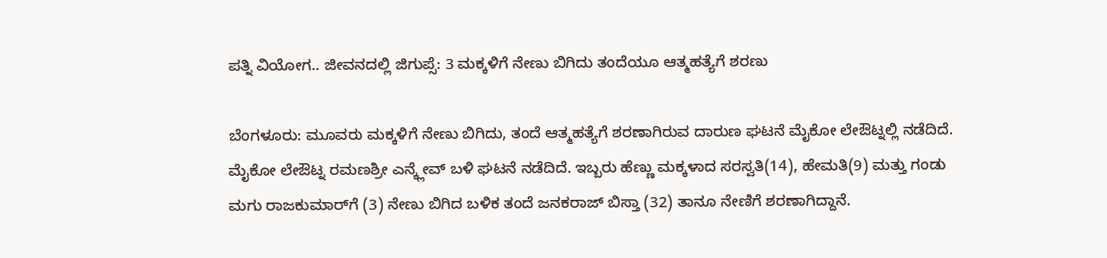ಪತ್ನಿ ವಿಯೋಗ.. ಜೀವನದಲ್ಲಿ ಜಿಗುಪ್ಸೆ: 3 ಮಕ್ಕಳಿಗೆ ನೇಣು ಬಿಗಿದು ತಂದೆಯೂ ಆತ್ಮಹತ್ಯೆಗೆ ಶರಣು

ಬೆಂಗಳೂರು: ಮೂವರು ಮಕ್ಕಳಿಗೆ ನೇಣು ಬಿಗಿದು, ತಂದೆ ಆತ್ಮಹತ್ಯೆಗೆ ಶರಣಾಗಿರುವ ದಾರುಣ ಘಟನೆ ಮೈಕೋ ಲೇಔಟ್ನಲ್ಲಿ ನಡೆದಿದೆ. ಮೈಕೋ ಲೇಔಟ್ನ ರಮಣಶ್ರೀ ಎನ್ಕ್ಲೇವ್ ಬಳಿ ಘಟನೆ ನಡೆದಿದೆ. ಇಬ್ಬರು ಹೆಣ್ಣು ಮಕ್ಕಳಾದ ಸರಸ್ವತಿ(14), ಹೇಮತಿ(9) ಮತ್ತು ಗಂಡು ಮಗು ರಾಜಕುಮಾರ್‌ಗೆ (3) ನೇಣು ಬಿಗಿದ ಬಳಿಕ ತಂದೆ ಜನಕರಾಜ್ ಬಿಸ್ತಾ (32) ತಾನೂ ನೇಣಿಗೆ ಶರಣಾಗಿದ್ದಾನೆ.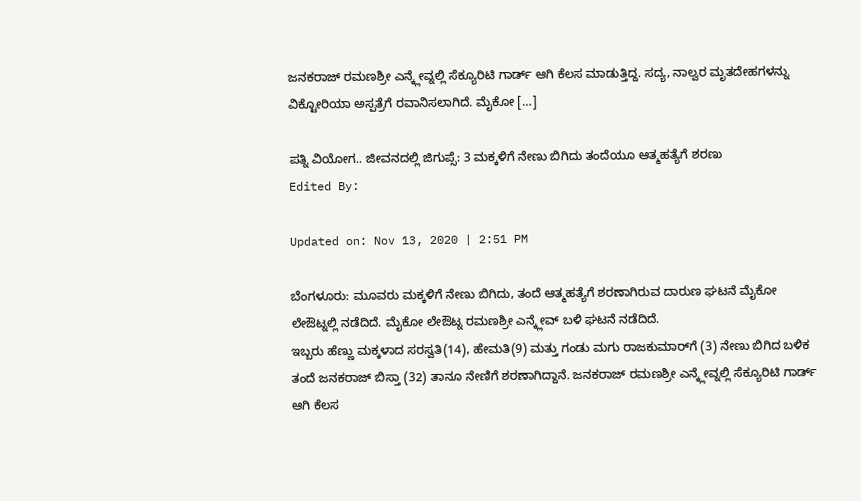ಜನಕರಾಜ್ ರಮಣಶ್ರೀ ಎನ್ಕ್ಲೇವ್ನಲ್ಲಿ ಸೆಕ್ಯೂರಿಟಿ ಗಾರ್ಡ್ ಆಗಿ ಕೆಲಸ ಮಾಡುತ್ತಿದ್ದ. ಸದ್ಯ, ನಾಲ್ವರ ಮೃತದೇಹಗಳನ್ನು ವಿಕ್ಟೋರಿಯಾ ಅಸ್ಪತ್ರೆಗೆ ರವಾನಿಸಲಾಗಿದೆ. ಮೈಕೋ […]

ಪತ್ನಿ ವಿಯೋಗ.. ಜೀವನದಲ್ಲಿ ಜಿಗುಪ್ಸೆ: 3 ಮಕ್ಕಳಿಗೆ ನೇಣು ಬಿಗಿದು ತಂದೆಯೂ ಆತ್ಮಹತ್ಯೆಗೆ ಶರಣು
Edited By:

Updated on: Nov 13, 2020 | 2:51 PM

ಬೆಂಗಳೂರು: ಮೂವರು ಮಕ್ಕಳಿಗೆ ನೇಣು ಬಿಗಿದು, ತಂದೆ ಆತ್ಮಹತ್ಯೆಗೆ ಶರಣಾಗಿರುವ ದಾರುಣ ಘಟನೆ ಮೈಕೋ ಲೇಔಟ್ನಲ್ಲಿ ನಡೆದಿದೆ. ಮೈಕೋ ಲೇಔಟ್ನ ರಮಣಶ್ರೀ ಎನ್ಕ್ಲೇವ್ ಬಳಿ ಘಟನೆ ನಡೆದಿದೆ.
ಇಬ್ಬರು ಹೆಣ್ಣು ಮಕ್ಕಳಾದ ಸರಸ್ವತಿ(14), ಹೇಮತಿ(9) ಮತ್ತು ಗಂಡು ಮಗು ರಾಜಕುಮಾರ್‌ಗೆ (3) ನೇಣು ಬಿಗಿದ ಬಳಿಕ ತಂದೆ ಜನಕರಾಜ್ ಬಿಸ್ತಾ (32) ತಾನೂ ನೇಣಿಗೆ ಶರಣಾಗಿದ್ದಾನೆ. ಜನಕರಾಜ್ ರಮಣಶ್ರೀ ಎನ್ಕ್ಲೇವ್ನಲ್ಲಿ ಸೆಕ್ಯೂರಿಟಿ ಗಾರ್ಡ್ ಆಗಿ ಕೆಲಸ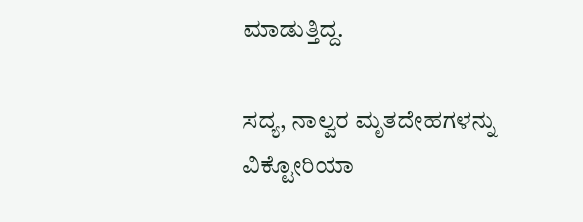ಮಾಡುತ್ತಿದ್ದ.

ಸದ್ಯ, ನಾಲ್ವರ ಮೃತದೇಹಗಳನ್ನು ವಿಕ್ಟೋರಿಯಾ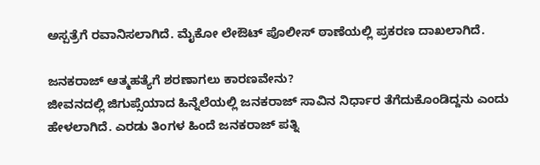ಅಸ್ಪತ್ರೆಗೆ ರವಾನಿಸಲಾಗಿದೆ. ಮೈಕೋ ಲೇಔಟ್ ಪೊಲೀಸ್ ಠಾಣೆಯಲ್ಲಿ ಪ್ರಕರಣ ದಾಖಲಾಗಿದೆ.

ಜನಕರಾಜ್ ಆತ್ಮಹತ್ಯೆಗೆ ಶರಣಾಗಲು ಕಾರಣವೇನು?
ಜೀವನದಲ್ಲಿ ಜಿಗುಪ್ಸೆಯಾದ ಹಿನ್ನೆಲೆಯಲ್ಲಿ ಜನಕರಾಜ್ ಸಾವಿನ ನಿರ್ಧಾರ ತೆಗೆದುಕೊಂಡಿದ್ದನು ಎಂದು ಹೇಳಲಾಗಿದೆ. ಎರಡು ತಿಂಗಳ ಹಿಂದೆ ಜನಕರಾಜ್ ಪತ್ನಿ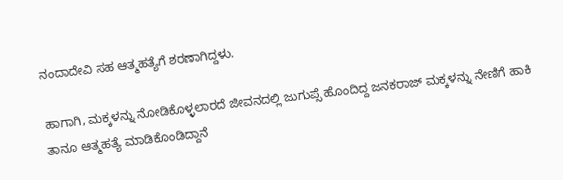ನಂದಾದೇವಿ ಸಹ ಆತ್ಮಹತ್ಯೆಗೆ ಶರಣಾಗಿದ್ದಳು.

ಹಾಗಾಗಿ, ಮಕ್ಕಳನ್ನು ನೋಡಿಕೊಳ್ಳಲಾರದೆ ಜೀವನದಲ್ಲಿ ಜುಗುಪ್ಸೆ ಹೊಂದಿದ್ದ ಜನಕರಾಜ್ ಮಕ್ಕಳನ್ನು ನೇಣಿಗೆ ಹಾಕಿ ತಾನೂ ಆತ್ಮಹತ್ಯೆ ಮಾಡಿಕೊಂಡಿದ್ದಾನೆ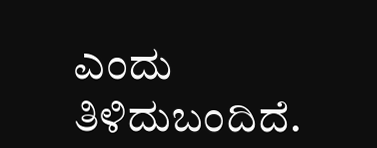ಎಂದು ತಿಳಿದುಬಂದಿದೆ.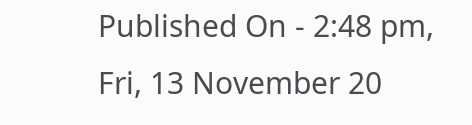Published On - 2:48 pm, Fri, 13 November 20